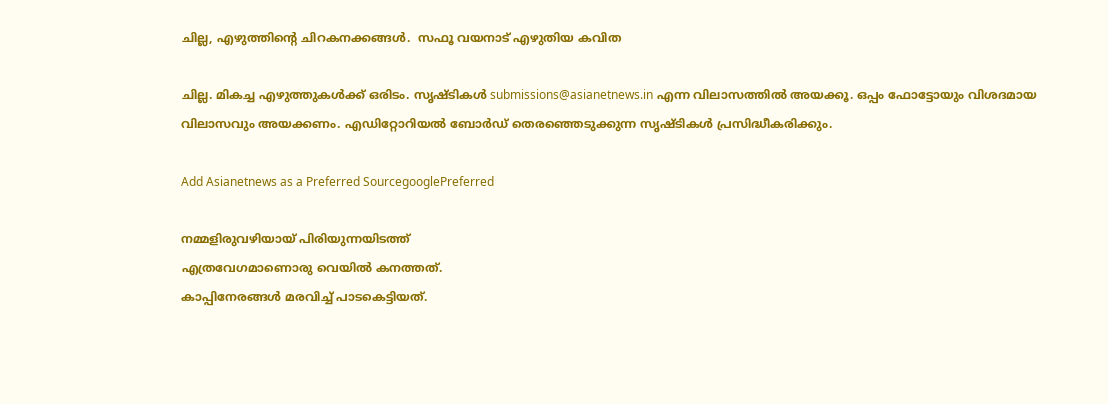ചില്ല, എഴുത്തിന്‍റെ ചിറകനക്കങ്ങള്‍.  സഫൂ വയനാട് എഴുതിയ കവിത

ചില്ല. മികച്ച എഴുത്തുകള്‍ക്ക് ഒരിടം. സൃഷ്ടികള്‍ submissions@asianetnews.in എന്ന വിലാസത്തില്‍ അയക്കൂ. ഒപ്പം ഫോട്ടോയും വിശദമായ വിലാസവും അയക്കണം. എഡിറ്റോറിയല്‍ ബോര്‍ഡ് തെരഞ്ഞെടുക്കുന്ന സൃഷ്ടികള്‍ പ്രസിദ്ധീകരിക്കും.

Add Asianetnews as a Preferred SourcegooglePreferred

നമ്മളിരുവഴിയായ് പിരിയുന്നയിടത്ത്
എത്രവേഗമാണൊരു വെയില്‍ കനത്തത്.
കാപ്പിനേരങ്ങള്‍ മരവിച്ച് പാടകെട്ടിയത്.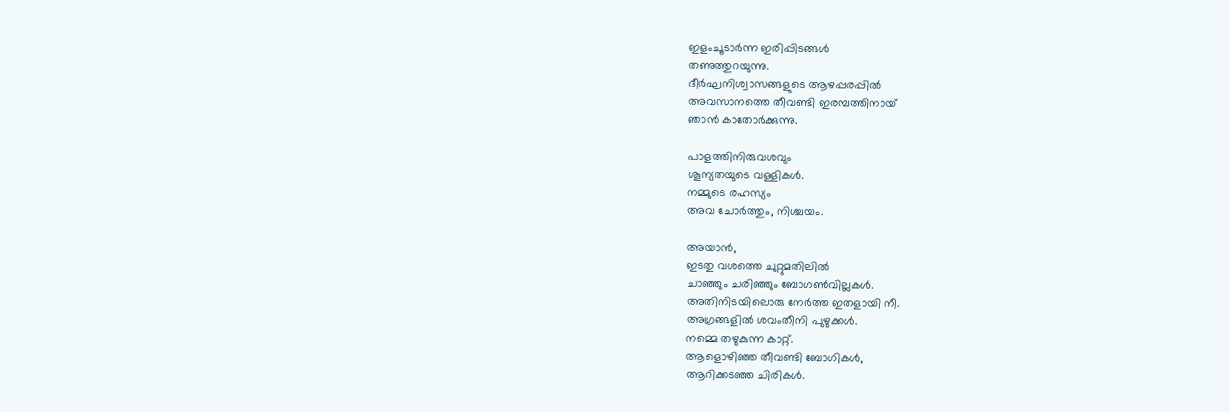ഇളംചൂടാര്‍ന്ന ഇരിപ്പിടങ്ങള്‍
തണുത്തുറയുന്നു.
ദീര്‍ഘനിശ്വാസങ്ങളുടെ ആഴപ്പരപ്പില്‍
അവസാനത്തെ തീവണ്ടി ഇരമ്പത്തിനായ്
ഞാന്‍ കാതോര്‍ക്കുന്നു.

പാളത്തിനിരുവശവും
ശൂന്യതയുടെ വള്ളികള്‍.
നമ്മുടെ രഹസ്യം
അവ ചോര്‍ത്തും, നിശ്ചയം.

അയാന്‍,
ഇടതു വശത്തെ ചുറ്റുമതിലില്‍
ചാഞ്ഞും ചരിഞ്ഞും ബോഗണ്‍വില്ലകള്‍.
അതിനിടയിലൊരു നേര്‍ത്ത ഇതളായി നീ.
അഗ്രങ്ങളില്‍ ശവംതീനി പുഴുക്കള്‍.
നമ്മെ തഴുകുന്ന കാറ്റ്.
ആളൊഴിഞ്ഞ തീവണ്ടി ബോഗികള്‍,
ആറിക്കടഞ്ഞ ചിരികള്‍.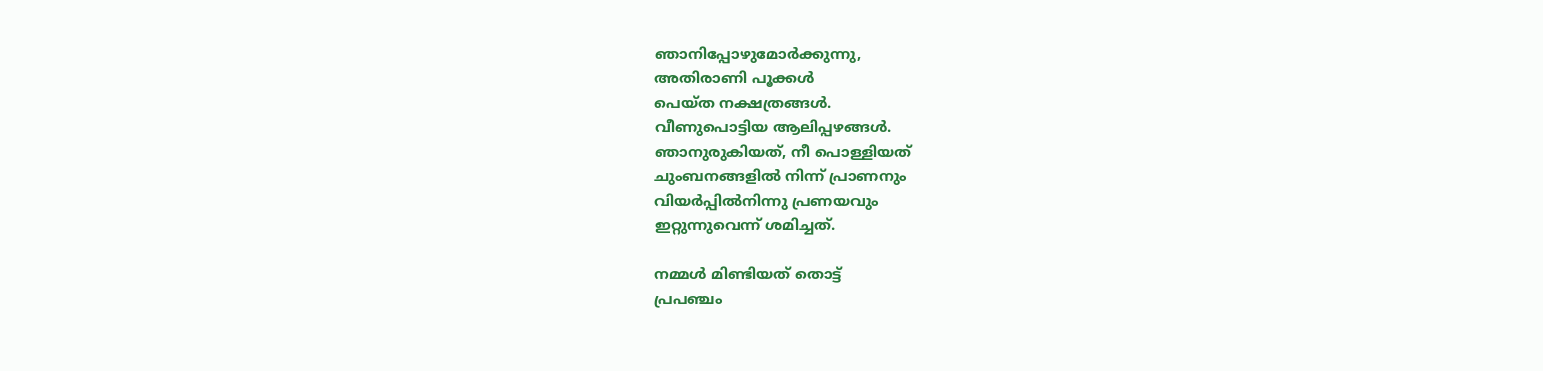ഞാനിപ്പോഴുമോര്‍ക്കുന്നു,
അതിരാണി പൂക്കള്‍
പെയ്ത നക്ഷത്രങ്ങള്‍.
വീണുപൊട്ടിയ ആലിപ്പഴങ്ങള്‍.
ഞാനുരുകിയത്, നീ പൊള്ളിയത്
ചുംബനങ്ങളില്‍ നിന്ന് പ്രാണനും
വിയര്‍പ്പില്‍നിന്നു പ്രണയവും
ഇറ്റുന്നുവെന്ന് ശമിച്ചത്.

നമ്മള്‍ മിണ്ടിയത് തൊട്ട്
പ്രപഞ്ചം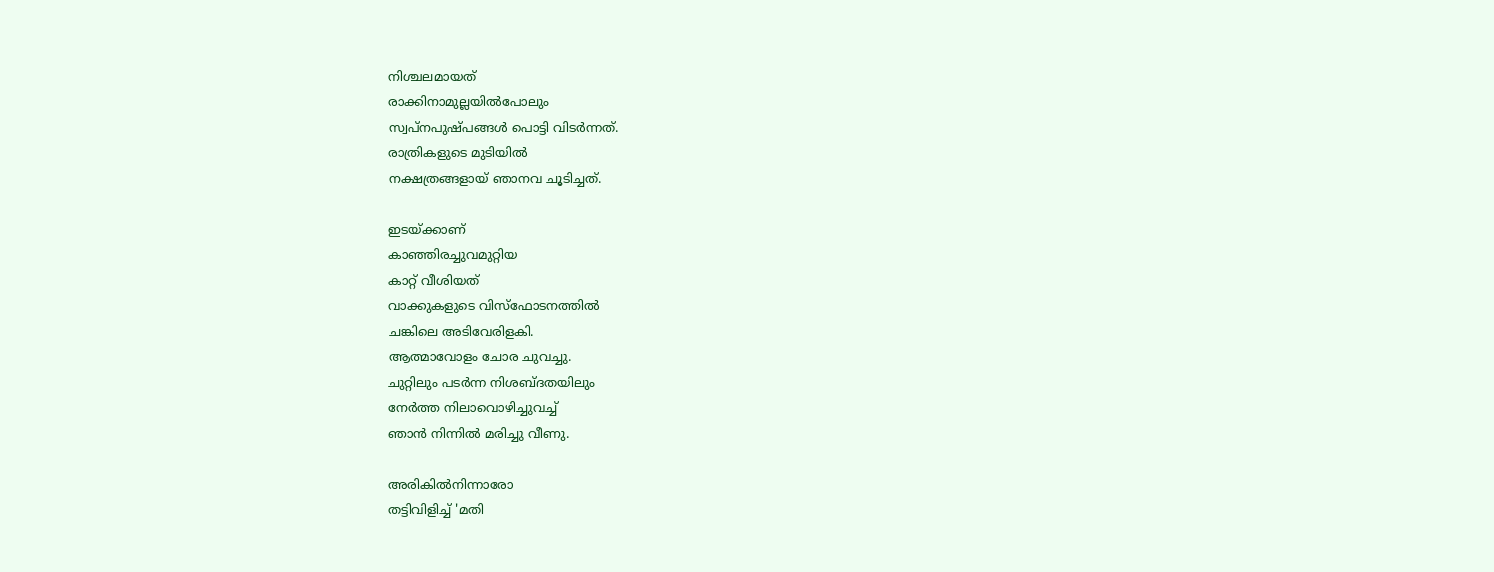നിശ്ചലമായത്
രാക്കിനാമുല്ലയില്‍പോലും
സ്വപ്നപുഷ്പങ്ങള്‍ പൊട്ടി വിടര്‍ന്നത്.
രാത്രികളുടെ മുടിയില്‍
നക്ഷത്രങ്ങളായ് ഞാനവ ചൂടിച്ചത്.

ഇടയ്ക്കാണ്
കാഞ്ഞിരച്ചുവമുറ്റിയ
കാറ്റ് വീശിയത്
വാക്കുകളുടെ വിസ്ഫോടനത്തില്‍
ചങ്കിലെ അടിവേരിളകി.
ആത്മാവോളം ചോര ചുവച്ചു.
ചുറ്റിലും പടര്‍ന്ന നിശബ്ദതയിലും
നേര്‍ത്ത നിലാവൊഴിച്ചുവച്ച്
ഞാന്‍ നിന്നില്‍ മരിച്ചു വീണു.

അരികില്‍നിന്നാരോ
തട്ടിവിളിച്ച് 'മതി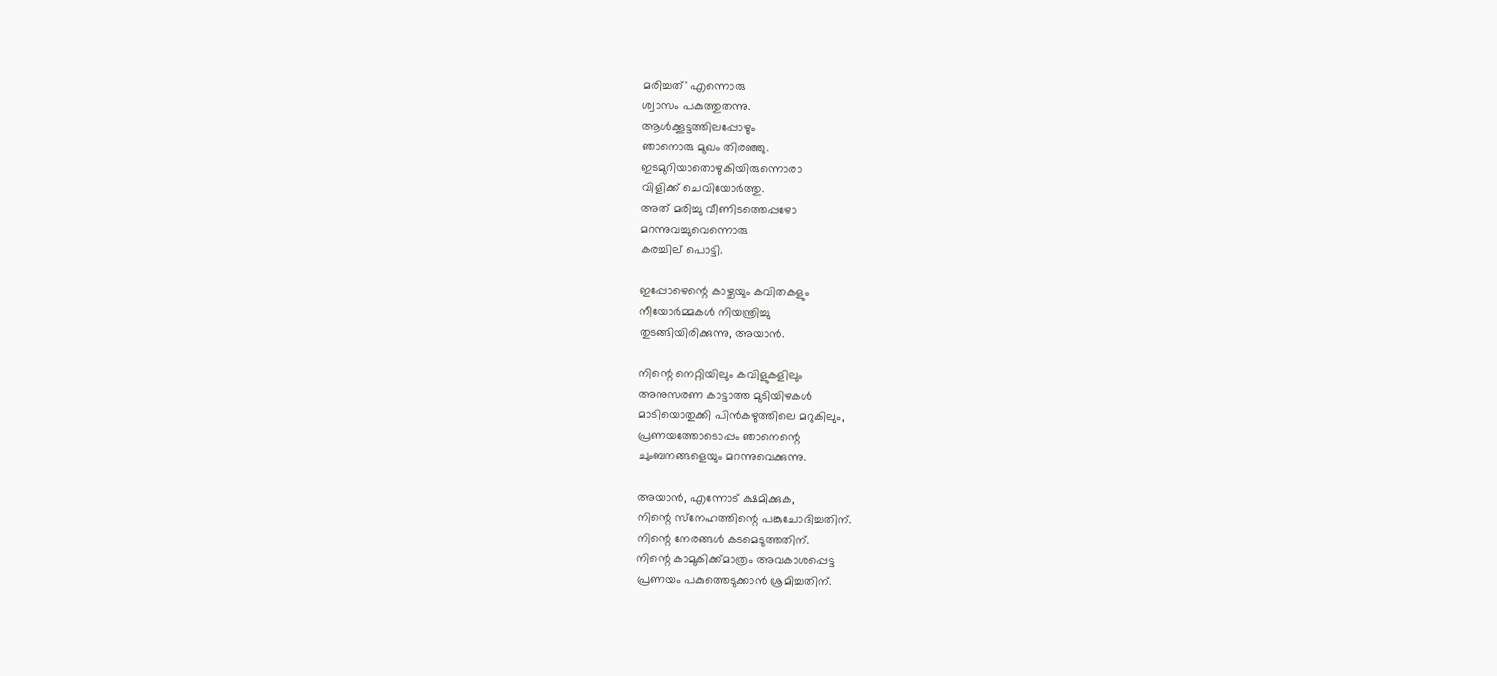മരിച്ചത്' എന്നൊരു
ശ്വാസം പകുത്തുതന്നു.
ആള്‍ക്കൂട്ടത്തിലപ്പോഴും
ഞാനൊരു മുഖം തിരഞ്ഞു.
ഇടമുറിയാതൊഴുകിയിരുന്നൊരാ
വിളിക്ക് ചെവിയോര്‍ത്തു.
അത് മരിച്ചു വീണിടത്തെപ്പഴോ
മറന്നുവച്ചുവെന്നൊരു
കരച്ചില് പൊട്ടി.

ഇപ്പോഴെന്റെ കാഴ്ചയും കവിതകളും
നീയോര്‍മ്മകള്‍ നിയന്ത്രിച്ചു
തുടങ്ങിയിരിക്കുന്നു, അയാന്‍.

നിന്റെ നെറ്റിയിലും കവിളുകളിലും
അനുസരണ കാട്ടാത്ത മുടിയിഴകള്‍
മാടിയൊതുക്കി പിന്‍കഴുത്തിലെ മറുകിലും,
പ്രണയത്തോടൊപ്പം ഞാനെന്റെ
ചുംബനങ്ങളെയും മറന്നുവെക്കുന്നു.

അയാന്‍, എന്നോട് ക്ഷമിക്കുക,
നിന്റെ സ്‌നേഹത്തിന്റെ പങ്കുചോദിച്ചതിന്.
നിന്റെ നേരങ്ങള്‍ കടമെടുത്തതിന്.
നിന്റെ കാമുകിക്ക്മാത്രം അവകാശപ്പെട്ട
പ്രണയം പകുത്തെടുക്കാന്‍ ശ്രമിച്ചതിന്.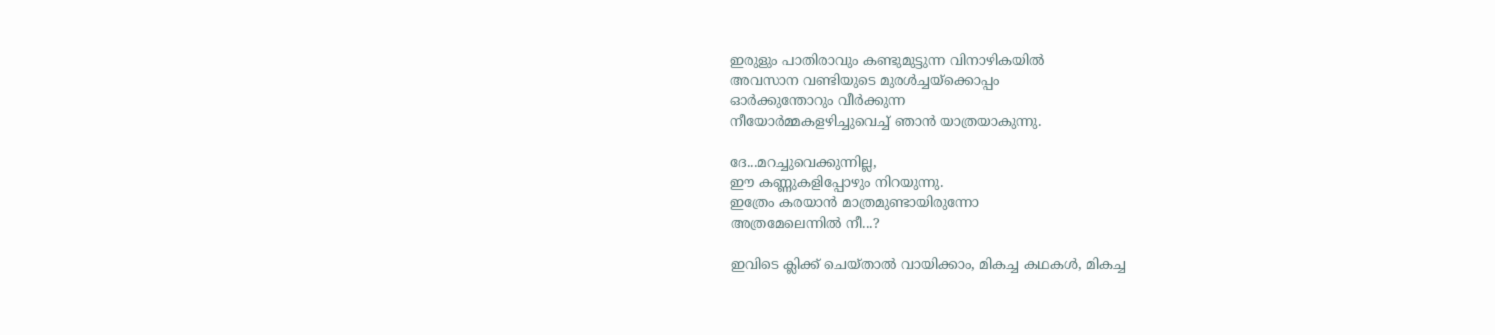ഇരുളും പാതിരാവും കണ്ടുമുട്ടുന്ന വിനാഴികയില്‍
അവസാന വണ്ടിയുടെ മുരള്‍ച്ചയ്‌ക്കൊപ്പം
ഓര്‍ക്കുന്തോറും വീര്‍ക്കുന്ന
നീയോര്‍മ്മകളഴിച്ചുവെച്ച് ഞാന്‍ യാത്രയാകുന്നു.

ദേ...മറച്ചുവെക്കുന്നില്ല,
ഈ കണ്ണുകളിപ്പോഴും നിറയുന്നു.
ഇത്രേം കരയാന്‍ മാത്രമുണ്ടായിരുന്നോ
അത്രമേലെന്നില്‍ നീ...?

ഇവിടെ ക്ലിക്ക് ചെയ്താല്‍ വായിക്കാം, മികച്ച കഥകള്‍, മികച്ച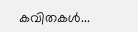കവിതകള്‍...